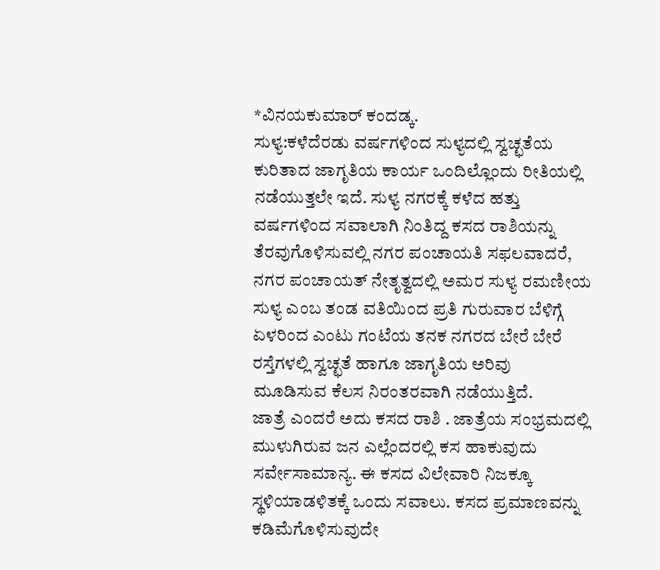*ವಿನಯಕುಮಾರ್ ಕಂದಡ್ಕ.
ಸುಳ್ಯ:ಕಳೆದೆರಡು ವರ್ಷಗಳಿಂದ ಸುಳ್ಯದಲ್ಲಿ ಸ್ವಚ್ಛತೆಯ ಕುರಿತಾದ ಜಾಗೃತಿಯ ಕಾರ್ಯ ಒಂದಿಲ್ಲೊಂದು ರೀತಿಯಲ್ಲಿ ನಡೆಯುತ್ತಲೇ ಇದೆ. ಸುಳ್ಯ ನಗರಕ್ಕೆ ಕಳೆದ ಹತ್ತು ವರ್ಷಗಳಿಂದ ಸವಾಲಾಗಿ ನಿಂತಿದ್ದ ಕಸದ ರಾಶಿಯನ್ನು ತೆರವುಗೊಳಿಸುವಲ್ಲಿ ನಗರ ಪಂಚಾಯತಿ ಸಫಲವಾದರೆ, ನಗರ ಪಂಚಾಯತ್ ನೇತೃತ್ವದಲ್ಲಿ ಅಮರ ಸುಳ್ಯ ರಮಣೀಯ ಸುಳ್ಯ ಎಂಬ ತಂಡ ವತಿಯಿಂದ ಪ್ರತಿ ಗುರುವಾರ ಬೆಳಿಗ್ಗೆ ಏಳರಿಂದ ಎಂಟು ಗಂಟೆಯ ತನಕ ನಗರದ ಬೇರೆ ಬೇರೆ ರಸ್ತೆಗಳಲ್ಲಿ ಸ್ವಚ್ಛತೆ ಹಾಗೂ ಜಾಗೃತಿಯ ಅರಿವು
ಮೂಡಿಸುವ ಕೆಲಸ ನಿರಂತರವಾಗಿ ನಡೆಯುತ್ತಿದೆ.
ಜಾತ್ರೆ ಎಂದರೆ ಅದು ಕಸದ ರಾಶಿ . ಜಾತ್ರೆಯ ಸಂಭ್ರಮದಲ್ಲಿ ಮುಳುಗಿರುವ ಜನ ಎಲ್ಲೆಂದರಲ್ಲಿ ಕಸ ಹಾಕುವುದು ಸರ್ವೇಸಾಮಾನ್ಯ. ಈ ಕಸದ ವಿಲೇವಾರಿ ನಿಜಕ್ಕೂ ಸ್ಥಳಿಯಾಡಳಿತಕ್ಕೆ ಒಂದು ಸವಾಲು. ಕಸದ ಪ್ರಮಾಣವನ್ನು ಕಡಿಮೆಗೊಳಿಸುವುದೇ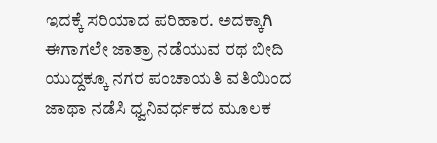ಇದಕ್ಕೆ ಸರಿಯಾದ ಪರಿಹಾರ. ಅದಕ್ಕಾಗಿ ಈಗಾಗಲೇ ಜಾತ್ರಾ ನಡೆಯುವ ರಥ ಬೀದಿ ಯುದ್ದಕ್ಕೂ ನಗರ ಪಂಚಾಯತಿ ವತಿಯಿಂದ ಜಾಥಾ ನಡೆಸಿ ಧ್ವನಿವರ್ಧಕದ ಮೂಲಕ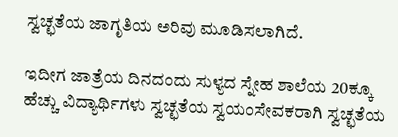ಸ್ವಚ್ಛತೆಯ ಜಾಗೃತಿಯ ಅರಿವು ಮೂಡಿಸಲಾಗಿದೆ.

ಇದೀಗ ಜಾತ್ರೆಯ ದಿನದಂದು ಸುಳ್ಯದ ಸ್ನೇಹ ಶಾಲೆಯ 20ಕ್ಕೂ ಹೆಚ್ಚು ವಿದ್ಯಾರ್ಥಿಗಳು ಸ್ವಚ್ಛತೆಯ ಸ್ವಯಂಸೇವಕರಾಗಿ ಸ್ವಚ್ಛತೆಯ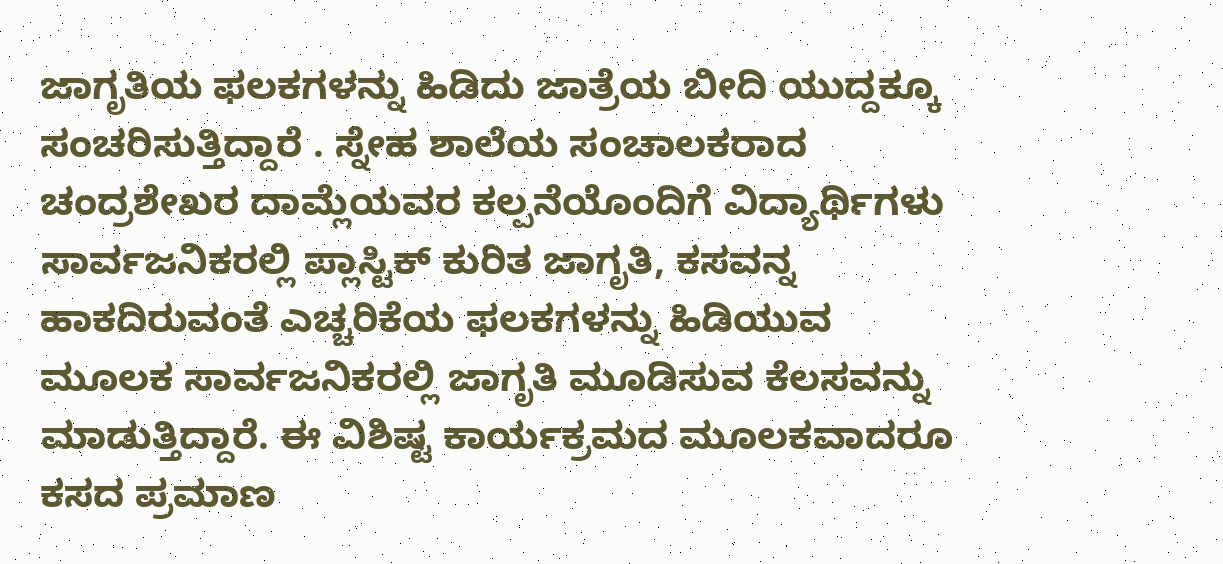ಜಾಗೃತಿಯ ಫಲಕಗಳನ್ನು ಹಿಡಿದು ಜಾತ್ರೆಯ ಬೀದಿ ಯುದ್ದಕ್ಕೂ ಸಂಚರಿಸುತ್ತಿದ್ದಾರೆ . ಸ್ನೇಹ ಶಾಲೆಯ ಸಂಚಾಲಕರಾದ ಚಂದ್ರಶೇಖರ ದಾಮ್ಲೆಯವರ ಕಲ್ಪನೆಯೊಂದಿಗೆ ವಿದ್ಯಾರ್ಥಿಗಳು ಸಾರ್ವಜನಿಕರಲ್ಲಿ ಪ್ಲಾಸ್ಟಿಕ್ ಕುರಿತ ಜಾಗೃತಿ, ಕಸವನ್ನ ಹಾಕದಿರುವಂತೆ ಎಚ್ಚರಿಕೆಯ ಫಲಕಗಳನ್ನು ಹಿಡಿಯುವ ಮೂಲಕ ಸಾರ್ವಜನಿಕರಲ್ಲಿ ಜಾಗೃತಿ ಮೂಡಿಸುವ ಕೆಲಸವನ್ನು ಮಾಡುತ್ತಿದ್ದಾರೆ. ಈ ವಿಶಿಷ್ಟ ಕಾರ್ಯಕ್ರಮದ ಮೂಲಕವಾದರೂ ಕಸದ ಪ್ರಮಾಣ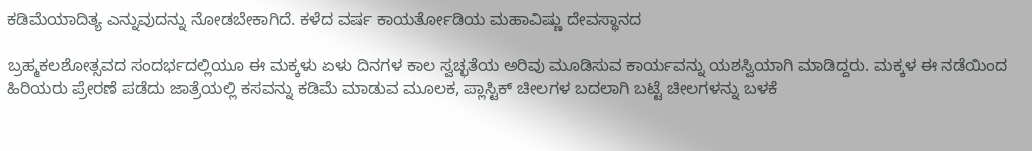ಕಡಿಮೆಯಾದಿತ್ಯ ಎನ್ನುವುದನ್ನು ನೋಡಬೇಕಾಗಿದೆ. ಕಳೆದ ವರ್ಷ ಕಾಯರ್ತೋಡಿಯ ಮಹಾವಿಷ್ಣು ದೇವಸ್ಥಾನದ

ಬ್ರಹ್ಮಕಲಶೋತ್ಸವದ ಸಂದರ್ಭದಲ್ಲಿಯೂ ಈ ಮಕ್ಕಳು ಏಳು ದಿನಗಳ ಕಾಲ ಸ್ವಚ್ಛತೆಯ ಅರಿವು ಮೂಡಿಸುವ ಕಾರ್ಯವನ್ನು ಯಶಸ್ವಿಯಾಗಿ ಮಾಡಿದ್ದರು. ಮಕ್ಕಳ ಈ ನಡೆಯಿಂದ ಹಿರಿಯರು ಪ್ರೇರಣೆ ಪಡೆದು ಜಾತ್ರೆಯಲ್ಲಿ ಕಸವನ್ನು ಕಡಿಮೆ ಮಾಡುವ ಮೂಲಕ, ಪ್ಲಾಸ್ಟಿಕ್ ಚೀಲಗಳ ಬದಲಾಗಿ ಬಟ್ಟೆ ಚೀಲಗಳನ್ನು ಬಳಕೆ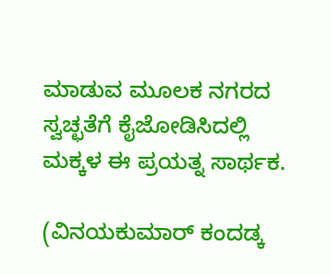ಮಾಡುವ ಮೂಲಕ ನಗರದ ಸ್ವಚ್ಛತೆಗೆ ಕೈಜೋಡಿಸಿದಲ್ಲಿ ಮಕ್ಕಳ ಈ ಪ್ರಯತ್ನ ಸಾರ್ಥಕ.

(ವಿನಯಕುಮಾರ್ ಕಂದಡ್ಕ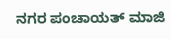ನಗರ ಪಂಚಾಯತ್ ಮಾಜಿ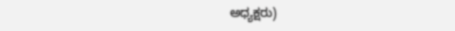ಅಧ್ಯಕ್ಷರು)